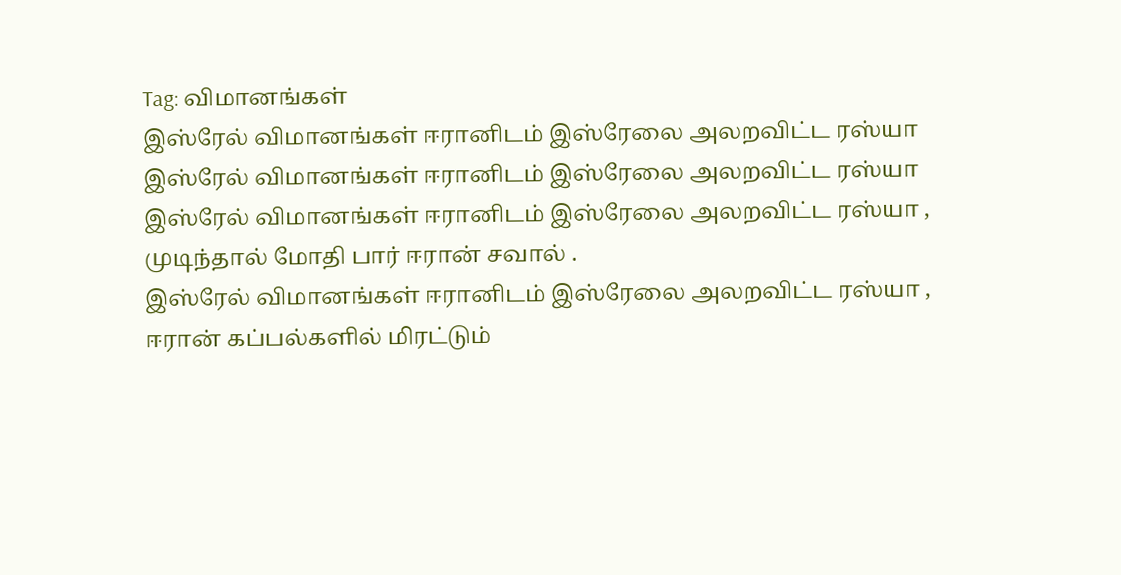Tag: விமானங்கள்
இஸ்ரேல் விமானங்கள் ஈரானிடம் இஸ்ரேலை அலறவிட்ட ரஸ்யா
இஸ்ரேல் விமானங்கள் ஈரானிடம் இஸ்ரேலை அலறவிட்ட ரஸ்யா
இஸ்ரேல் விமானங்கள் ஈரானிடம் இஸ்ரேலை அலறவிட்ட ரஸ்யா ,
முடிந்தால் மோதி பார் ஈரான் சவால் .
இஸ்ரேல் விமானங்கள் ஈரானிடம் இஸ்ரேலை அலறவிட்ட ரஸ்யா ,
ஈரான் கப்பல்களில் மிரட்டும்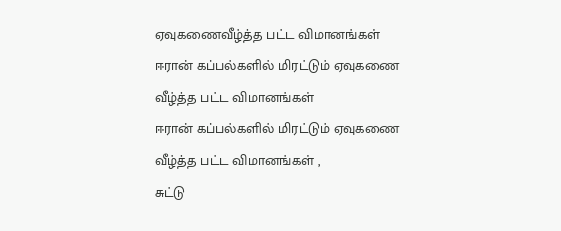ஏவுகணைவீழ்த்த பட்ட விமானங்கள்
ஈரான் கப்பல்களில் மிரட்டும் ஏவுகணை
வீழ்த்த பட்ட விமானங்கள்
ஈரான் கப்பல்களில் மிரட்டும் ஏவுகணை
வீழ்த்த பட்ட விமானங்கள் ,
சுட்டு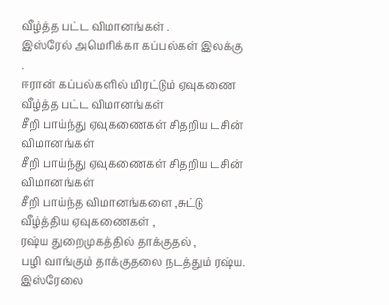வீழ்த்த பட்ட விமானங்கள் .
இஸ்ரேல் அமெரிக்கா கப்பல்கள் இலக்கு .
ஈரான் கப்பல்களில் மிரட்டும் ஏவுகணை
வீழ்த்த பட்ட விமானங்கள்
சீறி பாய்ந்து ஏவுகணைகள் சிதறிய டசின் விமானங்கள்
சீறி பாய்ந்து ஏவுகணைகள் சிதறிய டசின் விமானங்கள்
சீறி பாய்ந்த விமானங்களை ,சுட்டு வீழ்த்திய ஏவுகணைகள் ,
ரஷ்ய துறைமுகத்தில் தாக்குதல் ,
பழி வாங்கும் தாக்குதலை நடத்தும் ரஷ்ய.
இஸ்ரேலை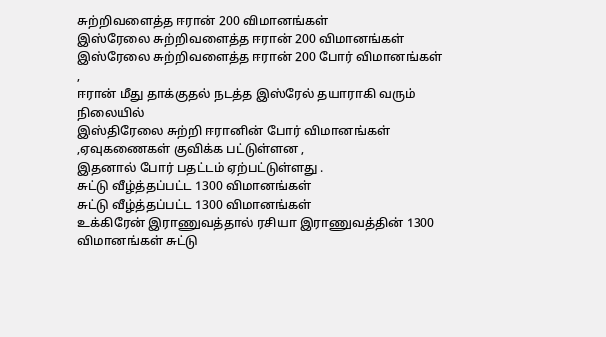சுற்றிவளைத்த ஈரான் 200 விமானங்கள்
இஸ்ரேலை சுற்றிவளைத்த ஈரான் 200 விமானங்கள்
இஸ்ரேலை சுற்றிவளைத்த ஈரான் 200 போர் விமானங்கள் ,
ஈரான் மீது தாக்குதல் நடத்த இஸ்ரேல் தயாராகி வரும் நிலையில்
இஸ்திரேலை சுற்றி ஈரானின் போர் விமானங்கள் ,ஏவுகணைகள் குவிக்க பட்டுள்ளன ,
இதனால் போர் பதட்டம் ஏற்பட்டுள்ளது .
சுட்டு வீழ்த்தப்பட்ட 1300 விமானங்கள்
சுட்டு வீழ்த்தப்பட்ட 1300 விமானங்கள்
உக்கிரேன் இராணுவத்தால் ரசியா இராணுவத்தின் 1300 விமானங்கள் சுட்டு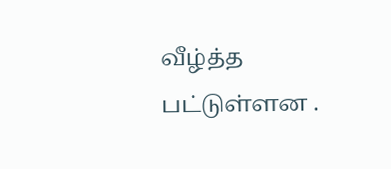வீழ்த்த பட்டுள்ளன .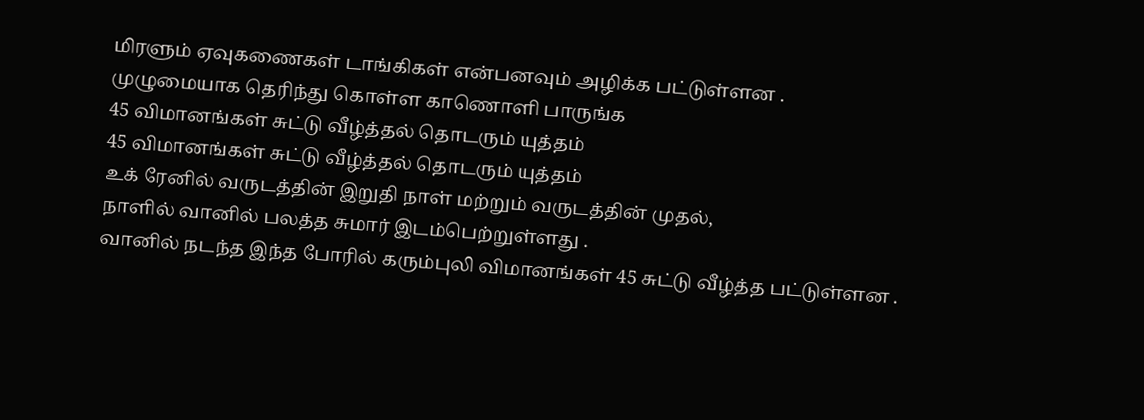மிரளும் ஏவுகணைகள் டாங்கிகள் என்பனவும் அழிக்க பட்டுள்ளன .
முழுமையாக தெரிந்து கொள்ள காணொளி பாருங்க
45 விமானங்கள் சுட்டு வீழ்த்தல் தொடரும் யுத்தம்
45 விமானங்கள் சுட்டு வீழ்த்தல் தொடரும் யுத்தம்
உக் ரேனில் வருடத்தின் இறுதி நாள் மற்றும் வருடத்தின் முதல்,
நாளில் வானில் பலத்த சுமார் இடம்பெற்றுள்ளது .
வானில் நடந்த இந்த போரில் கரும்புலி விமானங்கள் 45 சுட்டு வீழ்த்த பட்டுள்ளன .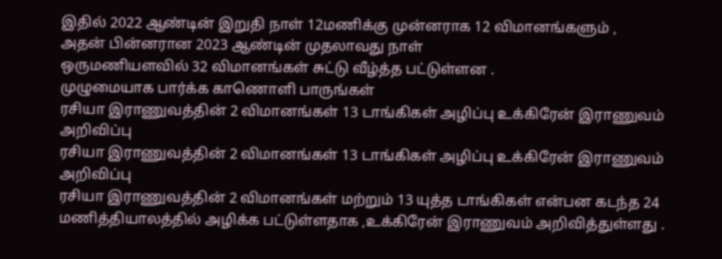இதில் 2022 ஆண்டின் இறுதி நாள் 12மணிக்கு முன்னராக 12 விமானங்களும் ,
அதன் பின்னரான 2023 ஆண்டின் முதலாவது நாள்
ஒருமணியளவில் 32 விமானங்கள் சுட்டு வீழ்த்த பட்டுள்ளன .
முழுமையாக பார்க்க காணொளி பாருங்கள்
ரசியா இராணுவத்தின் 2 விமானங்கள் 13 டாங்கிகள் அழிப்பு உக்கிரேன் இராணுவம் அறிவிப்பு
ரசியா இராணுவத்தின் 2 விமானங்கள் 13 டாங்கிகள் அழிப்பு உக்கிரேன் இராணுவம் அறிவிப்பு
ரசியா இராணுவத்தின் 2 விமானங்கள் மற்றும் 13 யுத்த டாங்கிகள் என்பன கடந்த 24 மணித்தியாலத்தில் அழிக்க பட்டுள்ளதாக ,உக்கிரேன் இராணுவம் அறிவித்துள்ளது .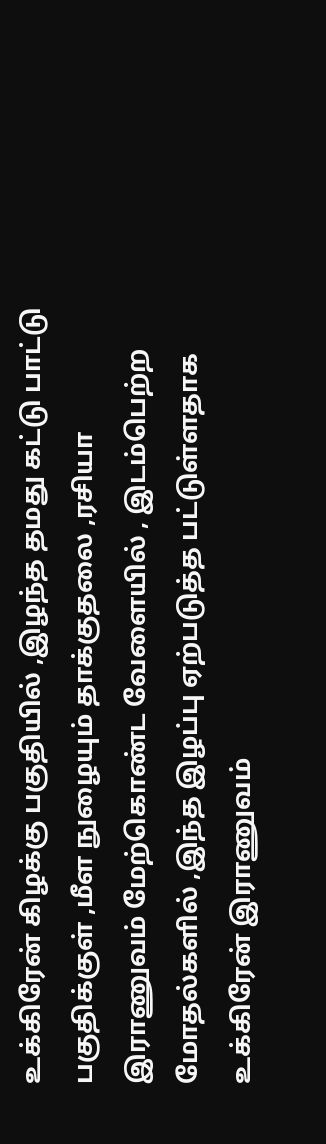உக்கிரேன் கிழக்கு பகுதியில் ,இழந்த தமது கட்டு பாட்டு பகுதிக்குள் ,மீள நுழையும் தாக்குதலை ,ரசியா இராணுவம் மேற்கொண்ட வேளையில் , இடம்பெற்ற மோதல்களில் ,இந்த இழப்பு ஏற்படுத்த பட்டுள்ளதாக உக்கிரேன் இராணுவம்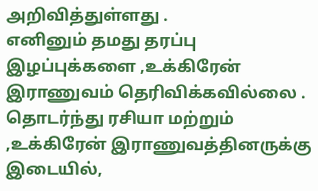அறிவித்துள்ளது .
எனினும் தமது தரப்பு இழப்புக்களை ,உக்கிரேன் இராணுவம் தெரிவிக்கவில்லை .
தொடர்ந்து ரசியா மற்றும் ,உக்கிரேன் இராணுவத்தினருக்கு இடையில்,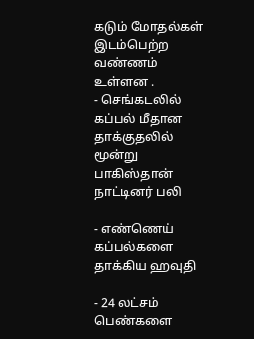கடும் மோதல்கள் இடம்பெற்ற வண்ணம் உள்ளன .
- செங்கடலில் கப்பல் மீதான தாக்குதலில் மூன்று பாகிஸ்தான் நாட்டினர் பலி

- எண்ணெய் கப்பல்களை தாக்கிய ஹவுதி

- 24 லட்சம் பெண்களை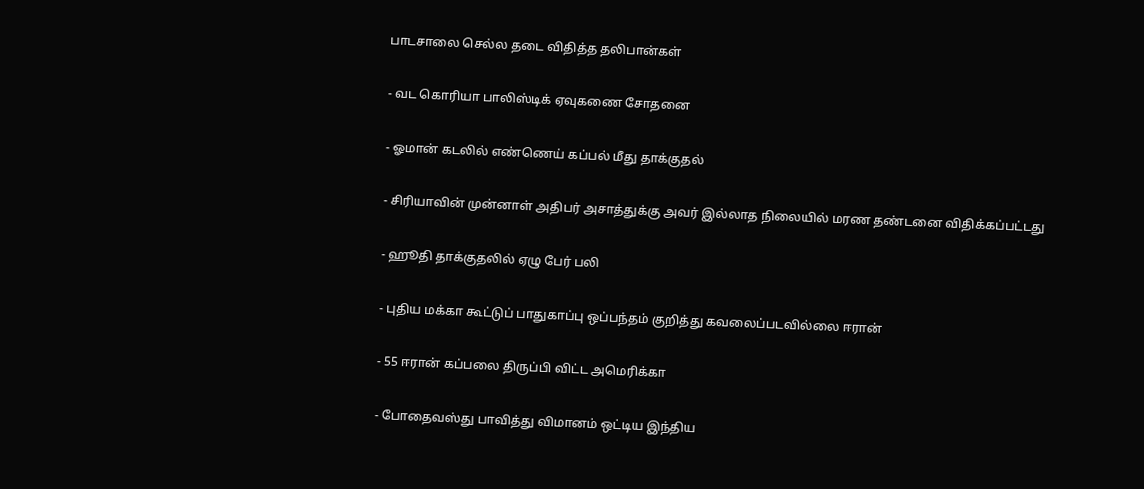பாடசாலை செல்ல தடை விதித்த தலிபான்கள்

- வட கொரியா பாலிஸ்டிக் ஏவுகணை சோதனை

- ஓமான் கடலில் எண்ணெய் கப்பல் மீது தாக்குதல்

- சிரியாவின் முன்னாள் அதிபர் அசாத்துக்கு அவர் இல்லாத நிலையில் மரண தண்டனை விதிக்கப்பட்டது

- ஹூதி தாக்குதலில் ஏழு பேர் பலி

- புதிய மக்கா கூட்டுப் பாதுகாப்பு ஒப்பந்தம் குறித்து கவலைப்படவில்லை ஈரான்

- 55 ஈரான் கப்பலை திருப்பி விட்ட அமெரிக்கா

- போதைவஸ்து பாவித்து விமானம் ஒட்டிய இந்திய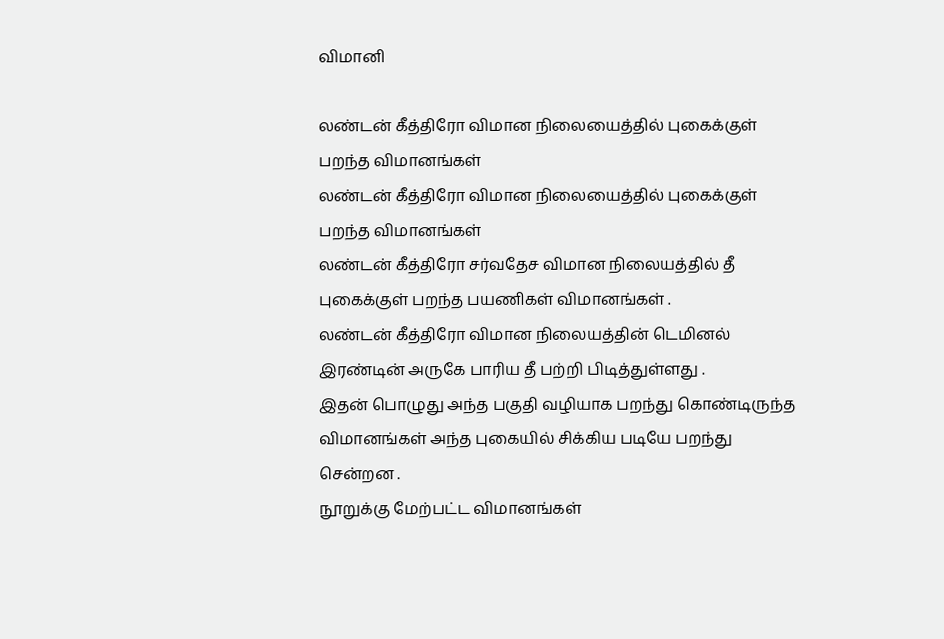விமானி

லண்டன் கீத்திரோ விமான நிலையைத்தில் புகைக்குள் பறந்த விமானங்கள்
லண்டன் கீத்திரோ விமான நிலையைத்தில் புகைக்குள் பறந்த விமானங்கள்
லண்டன் கீத்திரோ சர்வதேச விமான நிலையத்தில் தீ புகைக்குள் பறந்த பயணிகள் விமானங்கள் .
லண்டன் கீத்திரோ விமான நிலையத்தின் டெமினல் இரண்டின் அருகே பாரிய தீ பற்றி பிடித்துள்ளது .
இதன் பொழுது அந்த பகுதி வழியாக பறந்து கொண்டிருந்த விமானங்கள் அந்த புகையில் சிக்கிய படியே பறந்து சென்றன .
நூறுக்கு மேற்பட்ட விமானங்கள்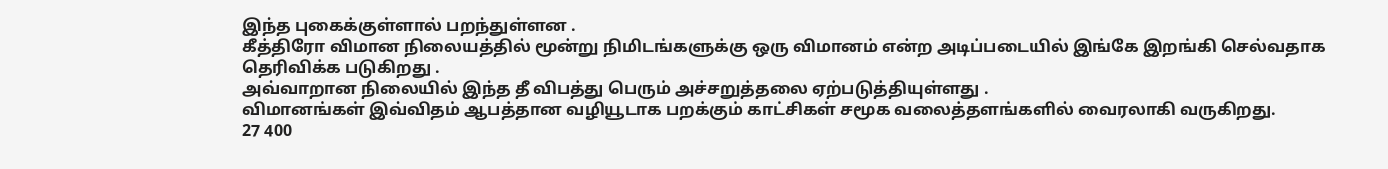இந்த புகைக்குள்ளால் பறந்துள்ளன .
கீத்திரோ விமான நிலையத்தில் மூன்று நிமிடங்களுக்கு ஒரு விமானம் என்ற அடிப்படையில் இங்கே இறங்கி செல்வதாக தெரிவிக்க படுகிறது .
அவ்வாறான நிலையில் இந்த தீ விபத்து பெரும் அச்சறுத்தலை ஏற்படுத்தியுள்ளது .
விமானங்கள் இவ்விதம் ஆபத்தான வழியூடாக பறக்கும் காட்சிகள் சமூக வலைத்தளங்களில் வைரலாகி வருகிறது.
27 400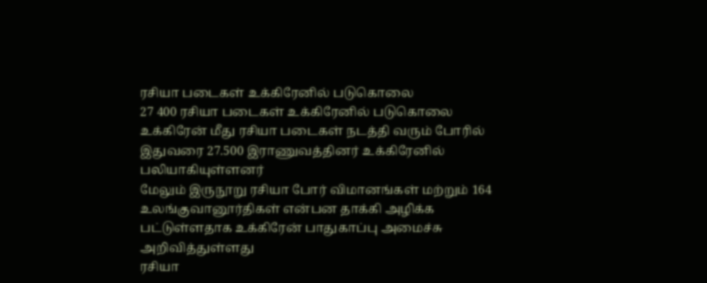ரசியா படைகள் உக்கிரேனில் படுகொலை
27 400 ரசியா படைகள் உக்கிரேனில் படுகொலை
உக்கிரேன் மீது ரசியா படைகள் நடத்தி வரும் போரில் இதுவரை 27.500 இராணுவத்தினர் உக்கிரேனில் பலியாகியுள்ளனர்
மேலும் இருநூறு ரசியா போர் விமானங்கள் மற்றும் 164 உலங்குவானூர்திகள் என்பன தாக்கி அழிக்க பட்டுள்ளதாக உக்கிரேன் பாதுகாப்பு அமைச்சு அறிவித்துள்ளது
ரசியா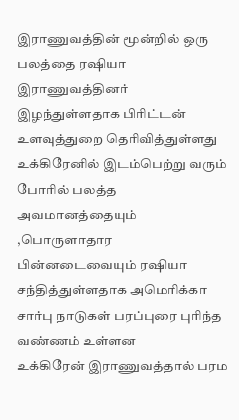இராணுவத்தின் மூன்றில் ஒரு பலத்தை ரஷியா இராணுவத்தினர் இழந்துள்ளதாக பிரிட்டன் உளவுத்துறை தெரிவித்துள்ளது
உக்கிரேனில் இடம்பெற்று வரும் போரில் பலத்த அவமானத்தையும் ,பொருளாதார பின்னடைவையும் ரஷியா சந்தித்துள்ளதாக அமெரிக்கா சார்பு நாடுகள் பரப்புரை புரிந்த வண்ணம் உள்ளன
உக்கிரேன் இராணுவத்தால் பரம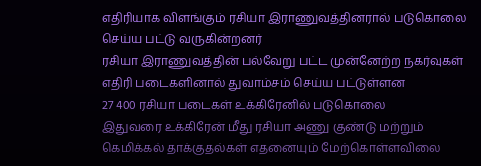எதிரியாக விளங்கும் ரசியா இராணுவத்தினரால் படுகொலை செய்ய பட்டு வருகின்றனர்
ரசியா இராணுவத்தின் பல்வேறு பட்ட முன்னேற்ற நகர்வுகள் எதிரி படைகளினால் துவாம்சம் செய்ய பட்டுள்ளன
27 400 ரசியா படைகள் உக்கிரேனில் படுகொலை
இதுவரை உக்கிரேன் மீது ரசியா அணு குண்டு மற்றும் கெமிக்கல் தாக்குதல்கள் எதனையும் மேற்கொள்ளவிலை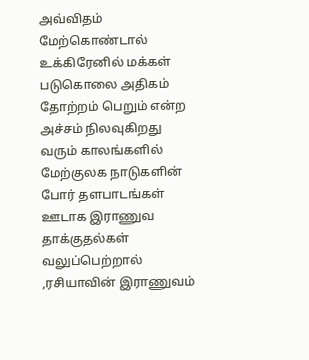அவ்விதம் மேற்கொண்டால் உக்கிரேனில் மக்கள் படுகொலை அதிகம் தோற்றம் பெறும் என்ற அச்சம் நிலவுகிறது
வரும் காலங்களில் மேற்குலக நாடுகளின் போர் தளபாடங்கள் ஊடாக இராணுவ தாக்குதல்கள் வலுப்பெற்றால் ,ரசியாவின் இராணுவம்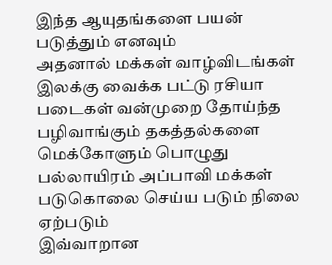இந்த ஆயுதங்களை பயன் படுத்தும் எனவும்
அதனால் மக்கள் வாழ்விடங்கள் இலக்கு வைக்க பட்டு ரசியா படைகள் வன்முறை தோய்ந்த பழிவாங்கும் தகத்தல்களை மெக்கோளும் பொழுது பல்லாயிரம் அப்பாவி மக்கள் படுகொலை செய்ய படும் நிலை ஏற்படும்
இவ்வாறான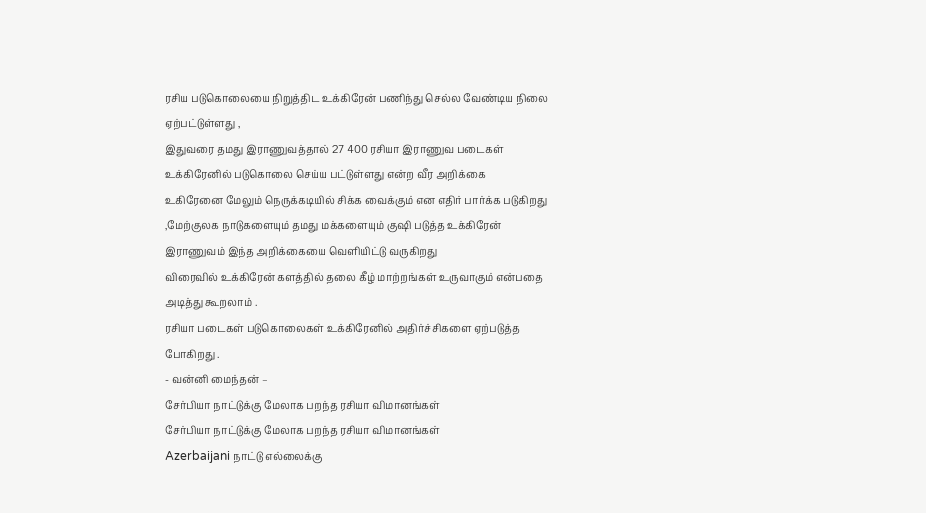ரசிய படுகொலையை நிறுத்திட உக்கிரேன் பணிந்து செல்ல வேண்டிய நிலை ஏற்பட்டுள்ளது ,
இதுவரை தமது இராணுவத்தால் 27 400 ரசியா இராணுவ படைகள் உக்கிரேனில் படுகொலை செய்ய பட்டுள்ளது என்ற வீர அறிக்கை
உகிரேனை மேலும் நெருக்கடியில் சிக்க வைக்கும் என எதிர் பார்க்க படுகிறது
,மேற்குலக நாடுகளையும் தமது மக்களையும் குஷி படுத்த உக்கிரேன் இராணுவம் இந்த அறிக்கையை வெளியிட்டு வருகிறது
விரைவில் உக்கிரேன் களத்தில் தலை கீழ் மாற்றங்கள் உருவாகும் என்பதை அடித்து கூறலாம் .
ரசியா படைகள் படுகொலைகள் உக்கிரேனில் அதிர்ச்சிகளை ஏற்படுத்த போகிறது .
- வன்னி மைந்தன் –
சேர்பியா நாட்டுக்கு மேலாக பறந்த ரசியா விமானங்கள்
சேர்பியா நாட்டுக்கு மேலாக பறந்த ரசியா விமானங்கள்
Azerbaijani நாட்டு எல்லைக்கு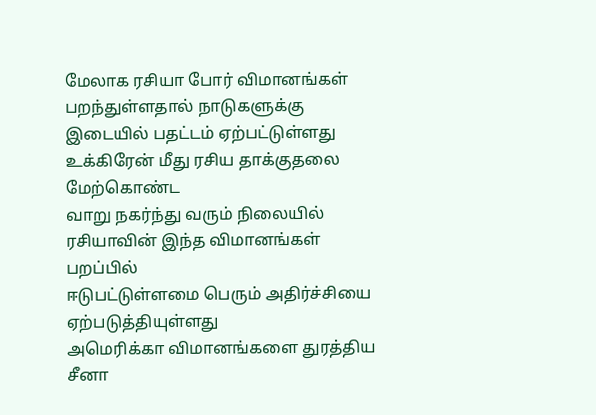மேலாக ரசியா போர் விமானங்கள் பறந்துள்ளதால் நாடுகளுக்கு இடையில் பதட்டம் ஏற்பட்டுள்ளது
உக்கிரேன் மீது ரசிய தாக்குதலை மேற்கொண்ட
வாறு நகர்ந்து வரும் நிலையில் ரசியாவின் இந்த விமானங்கள் பறப்பில்
ஈடுபட்டுள்ளமை பெரும் அதிர்ச்சியை ஏற்படுத்தியுள்ளது
அமெரிக்கா விமானங்களை துரத்திய சீனா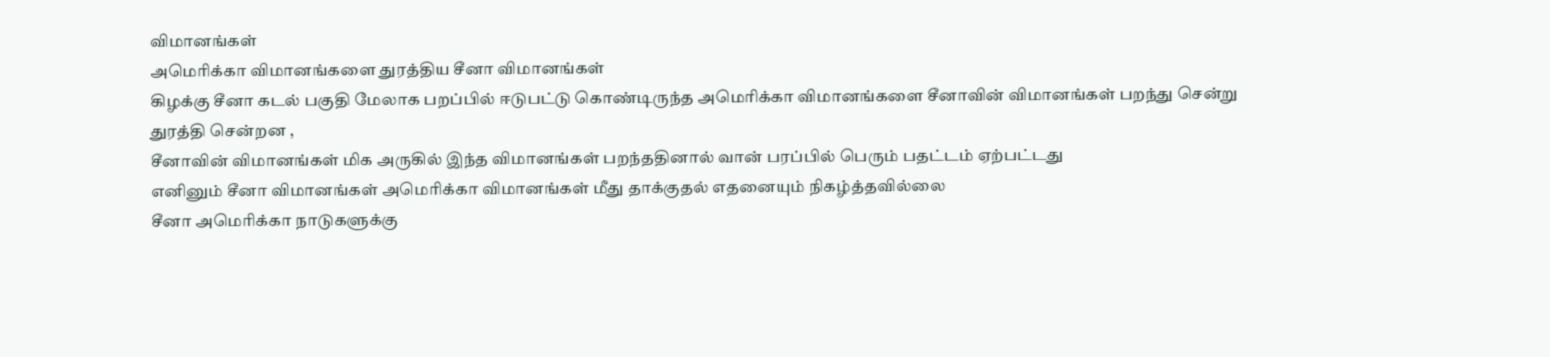விமானங்கள்
அமெரிக்கா விமானங்களை துரத்திய சீனா விமானங்கள்
கிழக்கு சீனா கடல் பகுதி மேலாக பறப்பில் ஈடுபட்டு கொண்டிருந்த அமெரிக்கா விமானங்களை சீனாவின் விமானங்கள் பறந்து சென்று துரத்தி சென்றன ,
சீனாவின் விமானங்கள் மிக அருகில் இந்த விமானங்கள் பறந்ததினால் வான் பரப்பில் பெரும் பதட்டம் ஏற்பட்டது
எனினும் சீனா விமானங்கள் அமெரிக்கா விமானங்கள் மீது தாக்குதல் எதனையும் நிகழ்த்தவில்லை
சீனா அமெரிக்கா நாடுகளுக்கு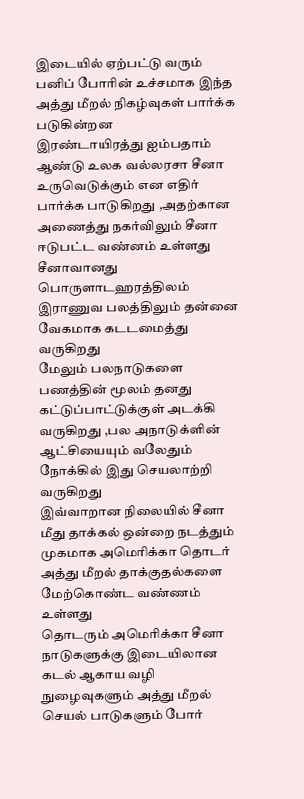இடையில் ஏற்பட்டு வரும் பனிப் போரின் உச்சமாக இந்த அத்து மீறல் நிகழ்வுகள் பார்க்க படுகின்றன
இரண்டாயிரத்து ஐம்பதாம் ஆண்டு உலக வல்லரசா சீனா உருவெடுக்கும் என எதிர் பார்க்க பாடுகிறது ,அதற்கான அணைத்து நகர்விலும் சீனா ஈடுபட்ட வண்னம் உள்ளது
சீனாவானது பொருளாடஹரத்திலம் இராணுவ பலத்திலும் தன்னை வேகமாக கடடமைத்து வருகிறது
மேலும் பலநாடுகளை பணத்தின் மூலம் தனது கட்டுப்பாட்டுக்குள் அடக்கி வருகிறது ,பல அநாடுக்ளின் ஆட்சியையும் வலேதும் நோக்கில் இது செயலாற்றி வருகிறது
இவ்வாறான நிலையில் சீனா மீது தாக்கல் ஒன்றை நடத்தும் முகமாக அமெரிக்கா தொடர் அத்து மீறல் தாக்குதல்களை மேற்கொண்ட வண்ணம் உள்ளது
தொடரும் அமெரிக்கா சீனா நாடுகளுக்கு இடையிலான கடல் ஆகாய வழி நுழைவுகளும் அத்து மீறல் செயல் பாடுகளும் போர்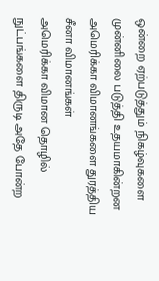ஒன்றை ஏற்படுத்தும் நிகழ்வுகளை முன்னிலை படுத்தி உதயமாகின்றன
அமெரிக்கா விமானங்களை துரத்திய சீனா விமானங்கள்
அமெரிக்கா விமான தொழில் நுட்பங்களை திருடி அதே போன்ற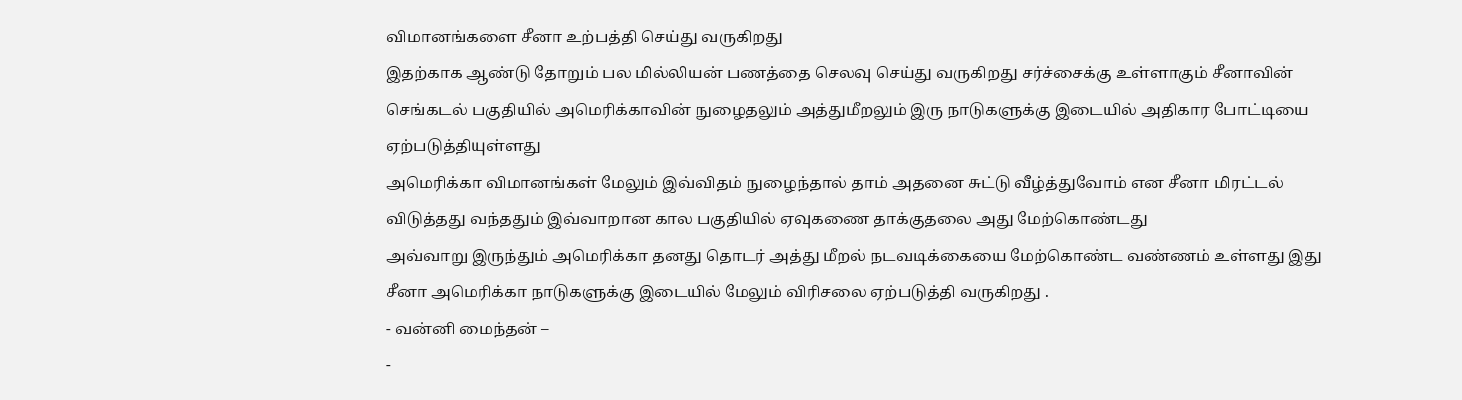விமானங்களை சீனா உற்பத்தி செய்து வருகிறது
இதற்காக ஆண்டு தோறும் பல மில்லியன் பணத்தை செலவு செய்து வருகிறது சர்ச்சைக்கு உள்ளாகும் சீனாவின் செங்கடல் பகுதியில் அமெரிக்காவின் நுழைதலும் அத்துமீறலும் இரு நாடுகளுக்கு இடையில் அதிகார போட்டியை ஏற்படுத்தியுள்ளது
அமெரிக்கா விமானங்கள் மேலும் இவ்விதம் நுழைந்தால் தாம் அதனை சுட்டு வீழ்த்துவோம் என சீனா மிரட்டல் விடுத்தது வந்ததும் இவ்வாறான கால பகுதியில் ஏவுகணை தாக்குதலை அது மேற்கொண்டது
அவ்வாறு இருந்தும் அமெரிக்கா தனது தொடர் அத்து மீறல் நடவடிக்கையை மேற்கொண்ட வண்ணம் உள்ளது இது சீனா அமெரிக்கா நாடுகளுக்கு இடையில் மேலும் விரிசலை ஏற்படுத்தி வருகிறது .
- வன்னி மைந்தன் –
-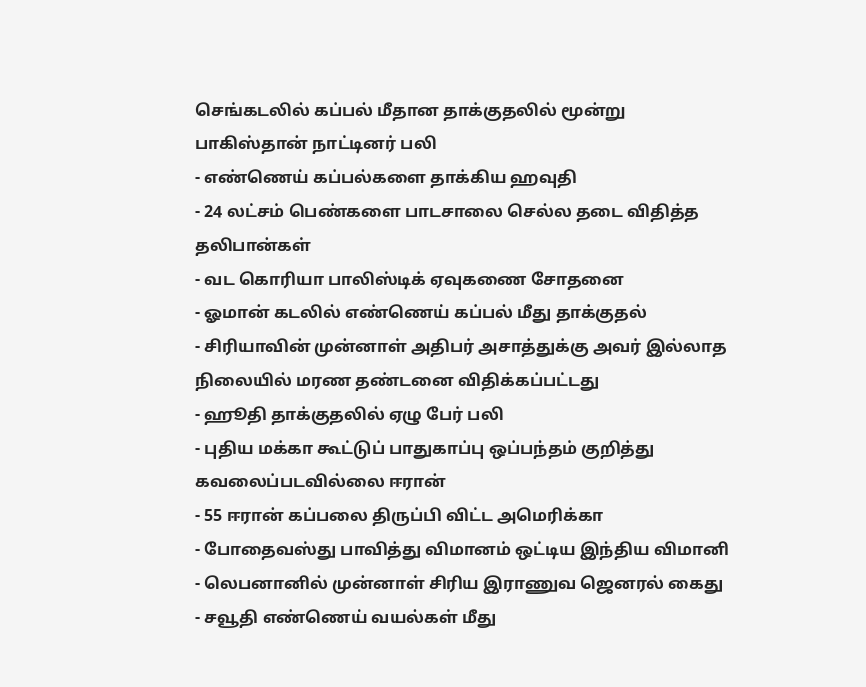செங்கடலில் கப்பல் மீதான தாக்குதலில் மூன்று பாகிஸ்தான் நாட்டினர் பலி
- எண்ணெய் கப்பல்களை தாக்கிய ஹவுதி
- 24 லட்சம் பெண்களை பாடசாலை செல்ல தடை விதித்த தலிபான்கள்
- வட கொரியா பாலிஸ்டிக் ஏவுகணை சோதனை
- ஓமான் கடலில் எண்ணெய் கப்பல் மீது தாக்குதல்
- சிரியாவின் முன்னாள் அதிபர் அசாத்துக்கு அவர் இல்லாத நிலையில் மரண தண்டனை விதிக்கப்பட்டது
- ஹூதி தாக்குதலில் ஏழு பேர் பலி
- புதிய மக்கா கூட்டுப் பாதுகாப்பு ஒப்பந்தம் குறித்து கவலைப்படவில்லை ஈரான்
- 55 ஈரான் கப்பலை திருப்பி விட்ட அமெரிக்கா
- போதைவஸ்து பாவித்து விமானம் ஒட்டிய இந்திய விமானி
- லெபனானில் முன்னாள் சிரிய இராணுவ ஜெனரல் கைது
- சவூதி எண்ணெய் வயல்கள் மீது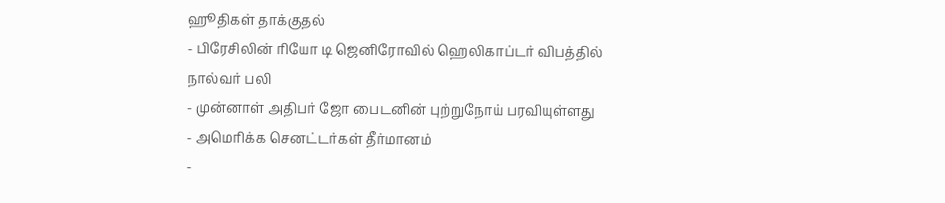ஹூதிகள் தாக்குதல்
- பிரேசிலின் ரியோ டி ஜெனிரோவில் ஹெலிகாப்டர் விபத்தில் நால்வர் பலி
- முன்னாள் அதிபர் ஜோ பைடனின் புற்றுநோய் பரவியுள்ளது
- அமெரிக்க செனட்டர்கள் தீர்மானம்
-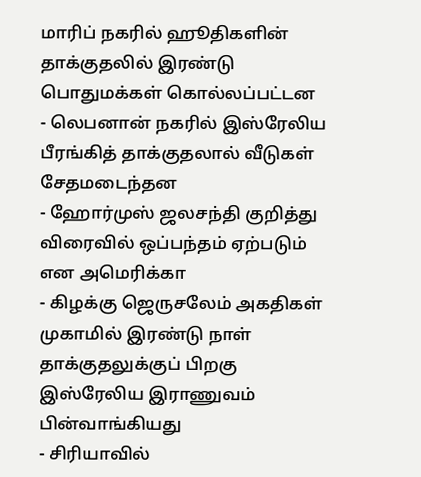மாரிப் நகரில் ஹூதிகளின் தாக்குதலில் இரண்டு பொதுமக்கள் கொல்லப்பட்டன
- லெபனான் நகரில் இஸ்ரேலிய பீரங்கித் தாக்குதலால் வீடுகள் சேதமடைந்தன
- ஹோர்முஸ் ஜலசந்தி குறித்து விரைவில் ஒப்பந்தம் ஏற்படும் என அமெரிக்கா
- கிழக்கு ஜெருசலேம் அகதிகள் முகாமில் இரண்டு நாள் தாக்குதலுக்குப் பிறகு இஸ்ரேலிய இராணுவம் பின்வாங்கியது
- சிரியாவில்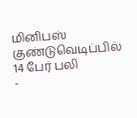மினிபஸ் குண்டுவெடிப்பில் 14 பேர் பலி
-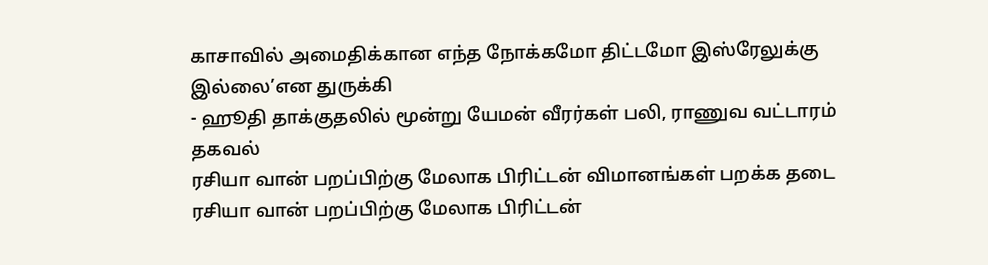காசாவில் அமைதிக்கான எந்த நோக்கமோ திட்டமோ இஸ்ரேலுக்கு இல்லை’என துருக்கி
- ஹூதி தாக்குதலில் மூன்று யேமன் வீரர்கள் பலி, ராணுவ வட்டாரம் தகவல்
ரசியா வான் பறப்பிற்கு மேலாக பிரிட்டன் விமானங்கள் பறக்க தடை
ரசியா வான் பறப்பிற்கு மேலாக பிரிட்டன்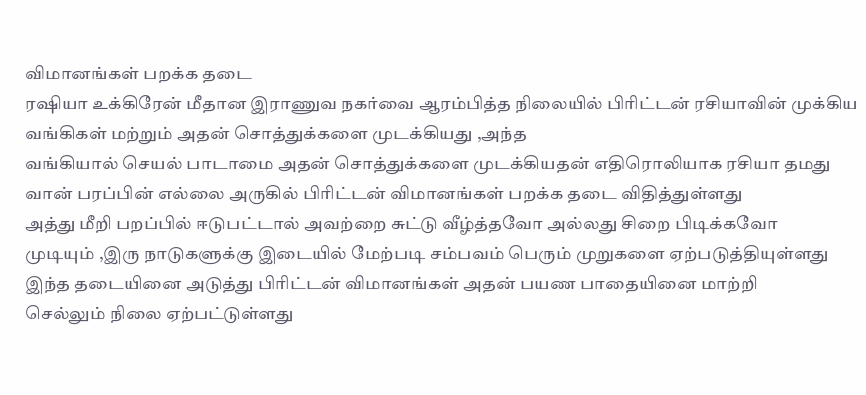விமானங்கள் பறக்க தடை
ரஷியா உக்கிரேன் மீதான இராணுவ நகர்வை ஆரம்பித்த நிலையில் பிரிட்டன் ரசியாவின் முக்கிய வங்கிகள் மற்றும் அதன் சொத்துக்களை முடக்கியது ,அந்த
வங்கியால் செயல் பாடாமை அதன் சொத்துக்களை முடக்கியதன் எதிரொலியாக ரசியா தமது வான் பரப்பின் எல்லை அருகில் பிரிட்டன் விமானங்கள் பறக்க தடை விதித்துள்ளது
அத்து மீறி பறப்பில் ஈடுபட்டால் அவற்றை சுட்டு வீழ்த்தவோ அல்லது சிறை பிடிக்கவோ
முடியும் ,இரு நாடுகளுக்கு இடையில் மேற்படி சம்பவம் பெரும் முறுகளை ஏற்படுத்தியுள்ளது
இந்த தடையினை அடுத்து பிரிட்டன் விமானங்கள் அதன் பயண பாதையினை மாற்றி
செல்லும் நிலை ஏற்பட்டுள்ளது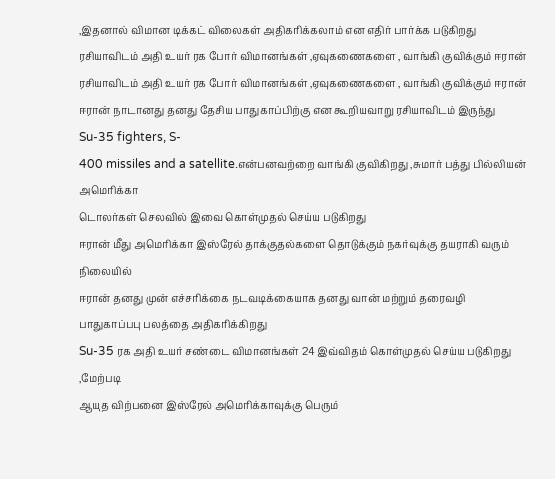,இதனால் விமான டிக்கட் விலைகள் அதிகரிக்கலாம் என எதிர் பார்க்க படுகிறது
ரசியாவிடம் அதி உயர் ரக போர் விமானங்கள் ,ஏவுகணைகளை , வாங்கி குவிக்கும் ஈரான்
ரசியாவிடம் அதி உயர் ரக போர் விமானங்கள் ,ஏவுகணைகளை , வாங்கி குவிக்கும் ஈரான்
ஈரான் நாடானது தனது தேசிய பாதுகாப்பிற்கு என கூறியவாறு ரசியாவிடம் இருந்து Su-35 fighters, S-
400 missiles and a satellite.என்பனவற்றை வாங்கி குவிகிறது ,சுமார் பத்து பில்லியன் அமெரிக்கா
டொலர்கள் செலவில் இவை கொள்முதல் செய்ய படுகிறது
ஈரான் மீது அமெரிக்கா இஸ்ரேல் தாக்குதல்களை தொடுக்கும் நகர்வுக்கு தயராகி வரும் நிலையில்
ஈரான் தனது முன் எச்சரிக்கை நடவடிக்கையாக தனது வான் மற்றும் தரைவழி பாதுகாப்பபு பலத்தை அதிகரிக்கிறது
Su-35 ரக அதி உயர் சண்டை விமானங்கள் 24 இவ்விதம் கொள்முதல் செய்ய படுகிறது ,மேற்படி
ஆயுத விற்பனை இஸ்ரேல் அமெரிக்காவுக்கு பெரும்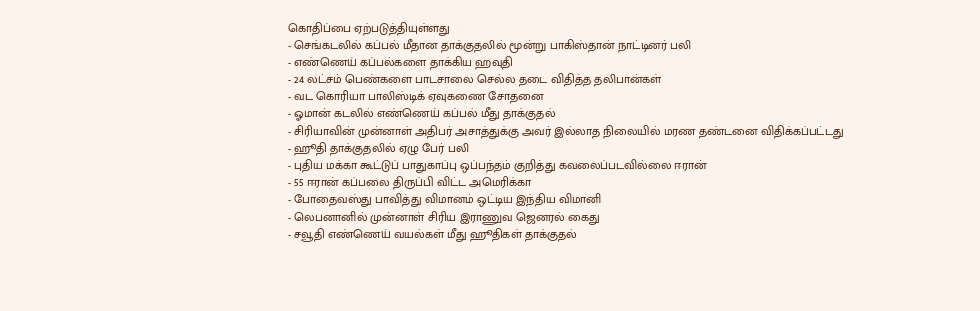கொதிப்பை ஏற்படுத்தியுள்ளது
- செங்கடலில் கப்பல் மீதான தாக்குதலில் மூன்று பாகிஸ்தான் நாட்டினர் பலி
- எண்ணெய் கப்பல்களை தாக்கிய ஹவுதி
- 24 லட்சம் பெண்களை பாடசாலை செல்ல தடை விதித்த தலிபான்கள்
- வட கொரியா பாலிஸ்டிக் ஏவுகணை சோதனை
- ஓமான் கடலில் எண்ணெய் கப்பல் மீது தாக்குதல்
- சிரியாவின் முன்னாள் அதிபர் அசாத்துக்கு அவர் இல்லாத நிலையில் மரண தண்டனை விதிக்கப்பட்டது
- ஹூதி தாக்குதலில் ஏழு பேர் பலி
- புதிய மக்கா கூட்டுப் பாதுகாப்பு ஒப்பந்தம் குறித்து கவலைப்படவில்லை ஈரான்
- 55 ஈரான் கப்பலை திருப்பி விட்ட அமெரிக்கா
- போதைவஸ்து பாவித்து விமானம் ஒட்டிய இந்திய விமானி
- லெபனானில் முன்னாள் சிரிய இராணுவ ஜெனரல் கைது
- சவூதி எண்ணெய் வயல்கள் மீது ஹூதிகள் தாக்குதல்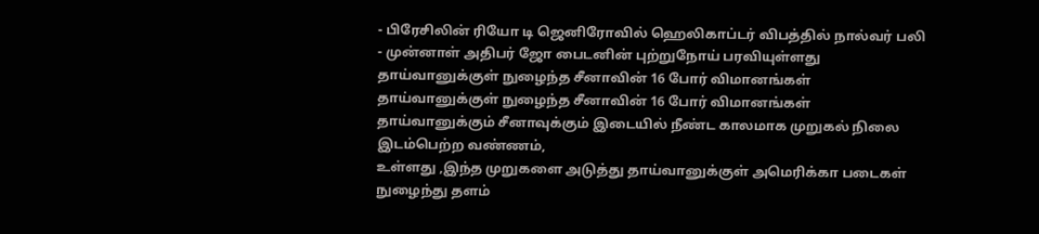- பிரேசிலின் ரியோ டி ஜெனிரோவில் ஹெலிகாப்டர் விபத்தில் நால்வர் பலி
- முன்னாள் அதிபர் ஜோ பைடனின் புற்றுநோய் பரவியுள்ளது
தாய்வானுக்குள் நுழைந்த சீனாவின் 16 போர் விமானங்கள்
தாய்வானுக்குள் நுழைந்த சீனாவின் 16 போர் விமானங்கள்
தாய்வானுக்கும் சீனாவுக்கும் இடையில் நீண்ட காலமாக முறுகல் நிலை இடம்பெற்ற வண்ணம்,
உள்ளது ,இந்த முறுகளை அடுத்து தாய்வானுக்குள் அமெரிக்கா படைகள் நுழைந்து தளம்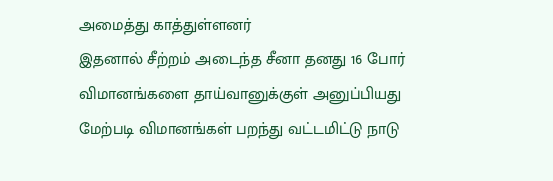அமைத்து காத்துள்ளனர்
இதனால் சீற்றம் அடைந்த சீனா தனது 16 போர் விமானங்களை தாய்வானுக்குள் அனுப்பியது
மேற்படி விமானங்கள் பறந்து வட்டமிட்டு நாடு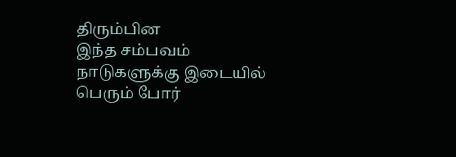திரும்பின
இந்த சம்பவம் நாடுகளுக்கு இடையில் பெரும் போர்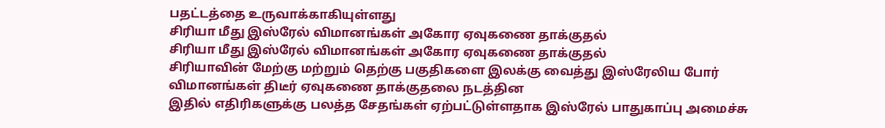பதட்டத்தை உருவாக்காகியுள்ளது
சிரியா மீது இஸ்ரேல் விமானங்கள் அகோர ஏவுகணை தாக்குதல்
சிரியா மீது இஸ்ரேல் விமானங்கள் அகோர ஏவுகணை தாக்குதல்
சிரியாவின் மேற்கு மற்றும் தெற்கு பகுதிகளை இலக்கு வைத்து இஸ்ரேலிய போர் விமானங்கள் திடீர் ஏவுகணை தாக்குதலை நடத்தின
இதில் எதிரிகளுக்கு பலத்த சேதங்கள் ஏற்பட்டுள்ளதாக இஸ்ரேல் பாதுகாப்பு அமைச்சு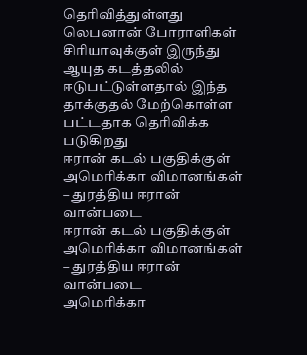தெரிவித்துள்ளது
லெபனான் போராளிகள் சிரியாவுக்குள் இருந்து ஆயுத கடத்தலில் ஈடுபட்டுள்ளதால் இந்த தாக்குதல் மேற்கொள்ள பட்டதாக தெரிவிக்க படுகிறது
ஈரான் கடல் பகுதிக்குள் அமெரிக்கா விமானங்கள் – துரத்திய ஈரான் வான்படை
ஈரான் கடல் பகுதிக்குள் அமெரிக்கா விமானங்கள் – துரத்திய ஈரான் வான்படை
அமெரிக்கா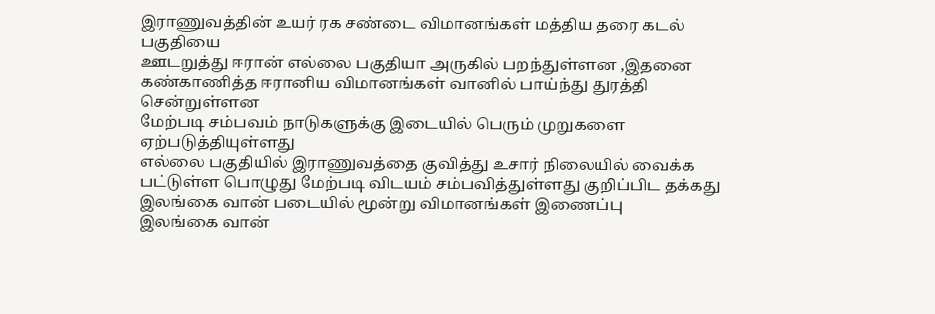இராணுவத்தின் உயர் ரக சண்டை விமானங்கள் மத்திய தரை கடல் பகுதியை
ஊடறுத்து ஈரான் எல்லை பகுதியா அருகில் பறந்துள்ளன ,இதனை கண்காணித்த ஈரானிய விமானங்கள் வானில் பாய்ந்து துரத்தி சென்றுள்ளன
மேற்படி சம்பவம் நாடுகளுக்கு இடையில் பெரும் முறுகளை ஏற்படுத்தியுள்ளது
எல்லை பகுதியில் இராணுவத்தை குவித்து உசார் நிலையில் வைக்க பட்டுள்ள பொழுது மேற்படி விடயம் சம்பவித்துள்ளது குறிப்பிட தக்கது
இலங்கை வான் படையில் மூன்று விமானங்கள் இணைப்பு
இலங்கை வான்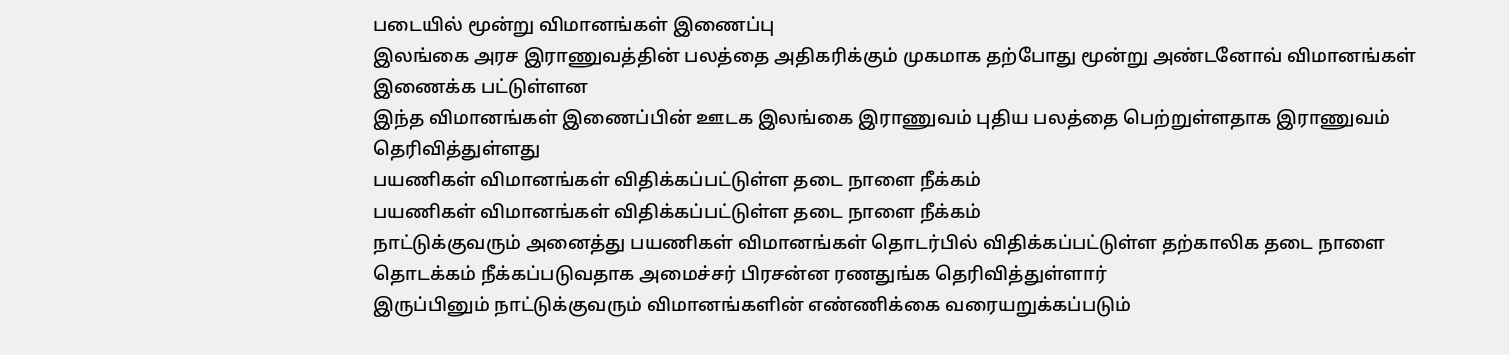படையில் மூன்று விமானங்கள் இணைப்பு
இலங்கை அரச இராணுவத்தின் பலத்தை அதிகரிக்கும் முகமாக தற்போது மூன்று அண்டனோவ் விமானங்கள் இணைக்க பட்டுள்ளன
இந்த விமானங்கள் இணைப்பின் ஊடக இலங்கை இராணுவம் புதிய பலத்தை பெற்றுள்ளதாக இராணுவம் தெரிவித்துள்ளது
பயணிகள் விமானங்கள் விதிக்கப்பட்டுள்ள தடை நாளை நீக்கம்
பயணிகள் விமானங்கள் விதிக்கப்பட்டுள்ள தடை நாளை நீக்கம்
நாட்டுக்குவரும் அனைத்து பயணிகள் விமானங்கள் தொடர்பில் விதிக்கப்பட்டுள்ள தற்காலிக தடை நாளை தொடக்கம் நீக்கப்படுவதாக அமைச்சர் பிரசன்ன ரணதுங்க தெரிவித்துள்ளார்
இருப்பினும் நாட்டுக்குவரும் விமானங்களின் எண்ணிக்கை வரையறுக்கப்படும்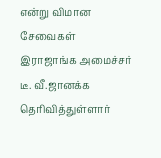என்று விமான சேவைகள் இராஜாங்க அமைச்சர் டீ. வீ.ஜானக்க தெரிவித்துள்ளார்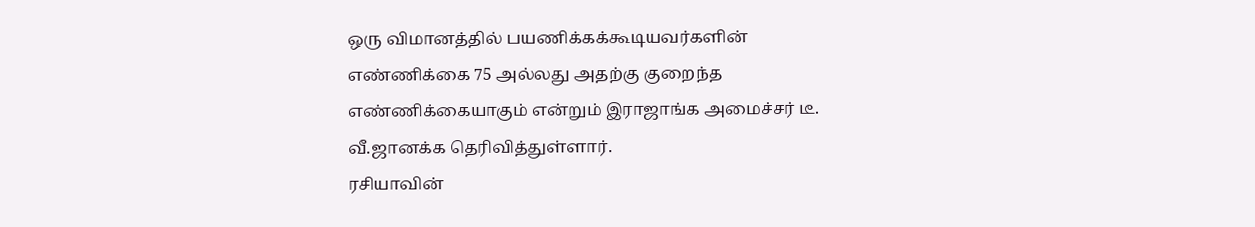ஒரு விமானத்தில் பயணிக்கக்கூடியவர்களின் எண்ணிக்கை 75 அல்லது அதற்கு குறைந்த எண்ணிக்கையாகும் என்றும் இராஜாங்க அமைச்சர் டீ. வீ.ஜானக்க தெரிவித்துள்ளார்.
ரசியாவின்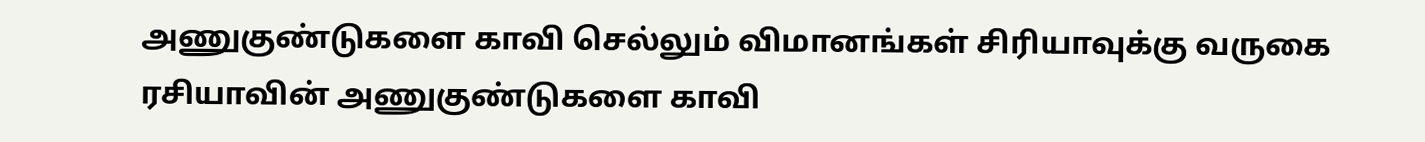அணுகுண்டுகளை காவி செல்லும் விமானங்கள் சிரியாவுக்கு வருகை
ரசியாவின் அணுகுண்டுகளை காவி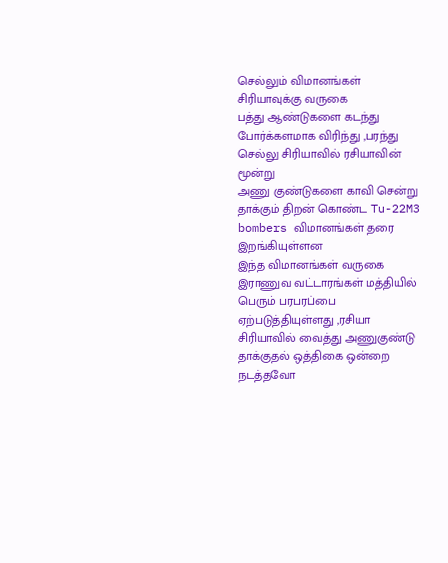செல்லும் விமானங்கள் சிரியாவுக்கு வருகை
பத்து ஆண்டுகளை கடந்து போர்க்களமாக விரிந்து ,பரந்து செல்லு சிரியாவில் ரசியாவின் மூன்று
அணு குண்டுகளை காவி சென்று தாக்கும் திறன் கொண்ட Tu-22M3 bombers விமானங்கள் தரை இறங்கியுள்ளன
இந்த விமானங்கள் வருகை இராணுவ வட்டாரங்கள் மத்தியில் பெரும் பரபரப்பை
ஏற்படுத்தியுள்ளது ,ரசியா சிரியாவில் வைத்து அணுகுண்டு தாக்குதல் ஒத்திகை ஒன்றை
நடத்தவோ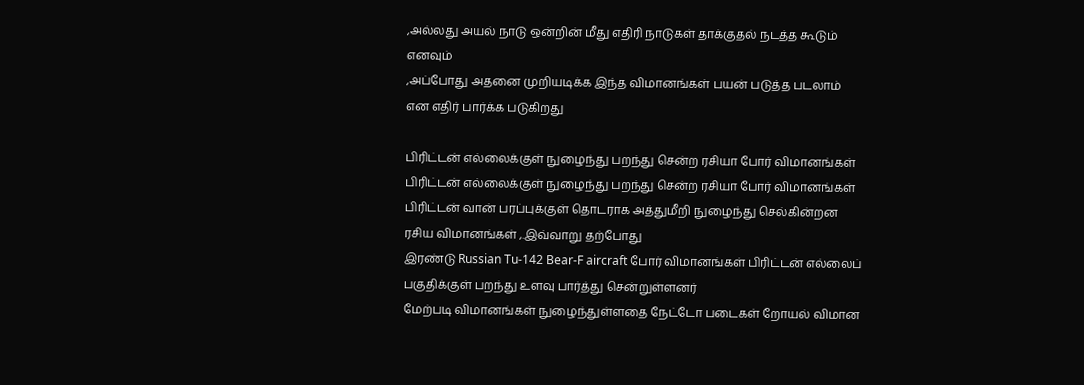,அல்லது அயல் நாடு ஒன்றின் மீது எதிரி நாடுகள் தாக்குதல் நடத்த கூடும் எனவும்
,அப்போது அதனை முறியடிக்க இந்த விமானங்கள் பயன் படுத்த படலாம் என எதிர் பார்க்க படுகிறது

பிரிட்டன் எல்லைக்குள் நுழைந்து பறந்து சென்ற ரசியா போர் விமானங்கள்
பிரிட்டன் எல்லைக்குள் நுழைந்து பறந்து சென்ற ரசியா போர் விமானங்கள்
பிரிட்டன் வான் பரப்புக்குள் தொடராக அத்துமீறி நுழைந்து செல்கின்றன ரசிய விமானங்கள் ,.இவ்வாறு தற்போது
இரண்டு Russian Tu-142 Bear-F aircraft போர் விமானங்கள் பிரிட்டன் எல்லைப் பகுதிக்குள் பறந்து உளவு பார்த்து சென்றுள்ளனர்
மேற்படி விமானங்கள் நுழைந்துள்ளதை நேட்டோ படைகள் றோயல் விமான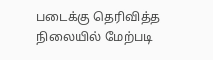படைக்கு தெரிவித்த நிலையில் மேற்படி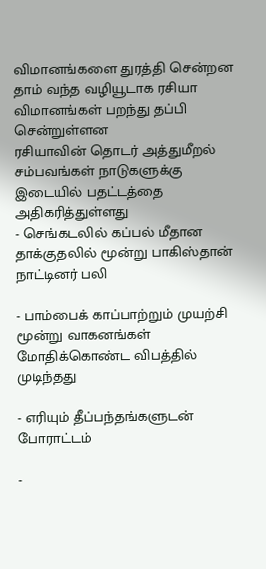விமானங்களை துரத்தி சென்றன
தாம் வந்த வழியூடாக ரசியா விமானங்கள் பறந்து தப்பி சென்றுள்ளன
ரசியாவின் தொடர் அத்துமீறல் சம்பவங்கள் நாடுகளுக்கு இடையில் பதட்டத்தை அதிகரித்துள்ளது
- செங்கடலில் கப்பல் மீதான தாக்குதலில் மூன்று பாகிஸ்தான் நாட்டினர் பலி

- பாம்பைக் காப்பாற்றும் முயற்சி மூன்று வாகனங்கள் மோதிக்கொண்ட விபத்தில் முடிந்தது

- எரியும் தீப்பந்தங்களுடன் போராட்டம்

-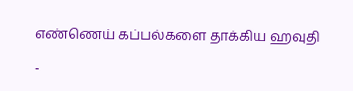எண்ணெய் கப்பல்களை தாக்கிய ஹவுதி

-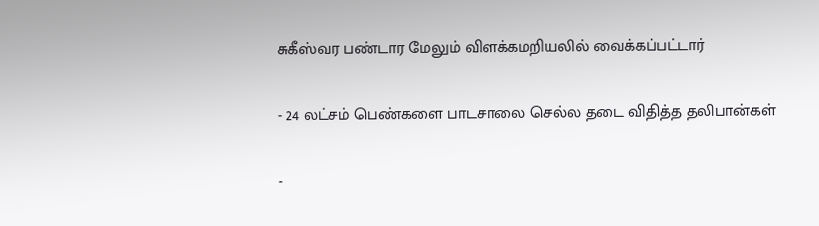சுகீஸ்வர பண்டார மேலும் விளக்கமறியலில் வைக்கப்பட்டார்

- 24 லட்சம் பெண்களை பாடசாலை செல்ல தடை விதித்த தலிபான்கள்

-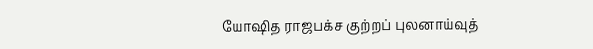யோஷித ராஜபக்ச குற்றப் புலனாய்வுத்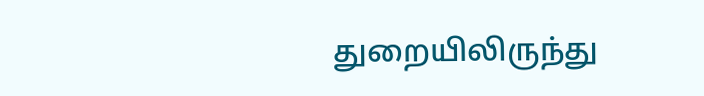துறையிலிருந்து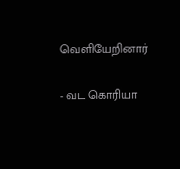வெளியேறினார்

- வட கொரியா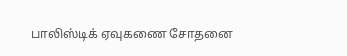பாலிஸ்டிக் ஏவுகணை சோதனை